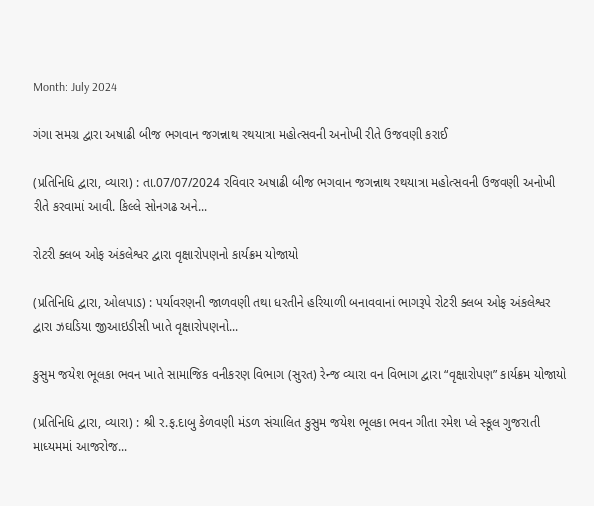Month: July 2024

ગંગા સમગ્ર દ્વારા અષાઢી બીજ ભગવાન જગન્નાથ રથયાત્રા મહોત્સવની અનોખી રીતે ઉજવણી કરાઈ

(પ્રતિનિધિ દ્વારા, વ્યારા) : તા.07/07/2024 રવિવાર અષાઢી બીજ ભગવાન જગન્નાથ રથયાત્રા મહોત્સવની ઉજવણી અનોખી રીતે કરવામાં આવી. કિલ્લે સોનગઢ અને...

રોટરી ક્લબ ઓફ અંકલેશ્વર દ્વારા વૃક્ષારોપણનો કાર્યક્રમ યોજાયો

(પ્રતિનિધિ દ્વારા, ઓલપાડ) : પર્યાવરણની જાળવણી તથા ધરતીને હરિયાળી બનાવવાનાં ભાગરૂપે રોટરી ક્લબ ઓફ અંકલેશ્વર દ્વારા ઝઘડિયા જીઆઇડીસી ખાતે વૃક્ષારોપણનો...

કુસુમ જયેશ ભૂલકા ભવન ખાતે સામાજિક વનીકરણ વિભાગ (સુરત) રેન્જ વ્યારા વન વિભાગ દ્વારા “વૃક્ષારોપણ” કાર્યક્રમ યોજાયો

(પ્રતિનિધિ દ્વારા, વ્યારા) : શ્રી ર.ફ.દાબુ કેળવણી મંડળ સંચાલિત કુસુમ જયેશ ભૂલકા ભવન ગીતા રમેશ પ્લે સ્કૂલ ગુજરાતી માધ્યમમાં આજરોજ...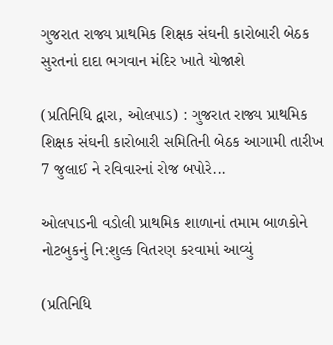ગુજરાત રાજ્ય પ્રાથમિક શિક્ષક સંઘની કારોબારી બેઠક સુરતનાં દાદા ભગવાન મંદિર ખાતે યોજાશે

(પ્રતિનિધિ દ્વારા, ઓલપાડ) : ગુજરાત રાજ્ય પ્રાથમિક શિક્ષક સંઘની કારોબારી સમિતિની બેઠક આગામી તારીખ 7 જુલાઈ ને રવિવારનાં રોજ બપોરે...

ઓલપાડની વડોલી પ્રાથમિક શાળાનાં તમામ બાળકોને નોટબુકનું નિ:શુલ્ક વિતરણ કરવામાં આવ્યું

(પ્રતિનિધિ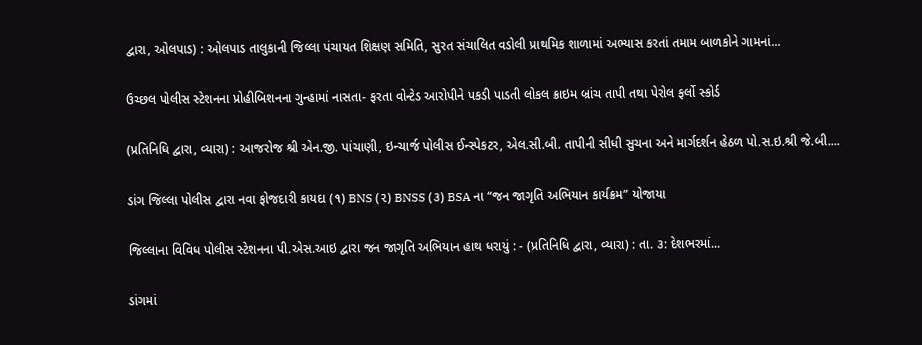દ્વારા, ઓલપાડ) : ઓલપાડ તાલુકાની જિલ્લા પંચાયત શિક્ષણ સમિતિ, સુરત સંચાલિત વડોલી પ્રાથમિક શાળામાં અભ્યાસ કરતાં તમામ બાળકોને ગામનાં...

ઉચ્છલ પોલીસ સ્ટેશનના પ્રોહીબિશનના ગુન્હામાં નાસતા- ફરતા વોન્ટેડ આરોપીને પકડી પાડતી લોકલ ક્રાઇમ બ્રાંચ તાપી તથા પેરોલ ફર્લો સ્કોર્ડ

(પ્રતિનિધિ દ્વારા, વ્યારા) : આજરોજ શ્રી એન.જી. પાંચાણી, ઇન્ચાર્જ પોલીસ ઈન્સ્પેકટર, એલ.સી.બી. તાપીની સીધી સુચના અને માર્ગદર્શન હેઠળ પો.સ.ઇ.શ્રી જે.બી....

ડાંગ જિલ્લા પોલીસ દ્વારા નવા ફોજદારી કાયદા (૧) BNS (૨) BNSS (૩) BSA ના “જન જાગૃતિ અભિયાન કાર્યક્રમ” યોજાયા

જિલ્લાના વિવિધ પોલીસ સ્ટેશનના પી.એસ.આઇ દ્વારા જન જાગૃતિ અભિયાન હાથ ધરાયું : - (પ્રતિનિધિ દ્વારા, વ્યારા) : તા. ૩: દેશભરમાં...

ડાંગમાં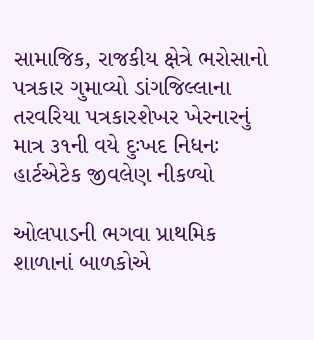સામાજિક, રાજકીય ક્ષેત્રે ભરોસાનો પત્રકાર ગુમાવ્યો ડાંગજિલ્લાના તરવરિયા પત્રકારશેખર ખેરનારનું માત્ર ૩૧ની વયે દુઃખદ નિધનઃ હાર્ટએટેક જીવલેણ નીકળ્યો

ઓલપાડની ભગવા પ્રાથમિક શાળાનાં બાળકોએ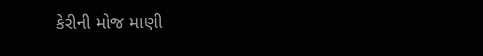કેરીની મોજ માણી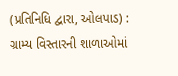(પ્રતિનિધિ દ્વારા, ઓલપાડ) : ગ્રામ્ય વિસ્તારની શાળાઓમાં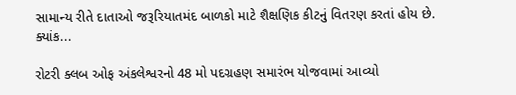સામાન્ય રીતે દાતાઓ જરૂરિયાતમંદ બાળકો માટે શૈક્ષણિક કીટનું વિતરણ કરતાં હોય છે. ક્યાંક...

રોટરી ક્લબ ઓફ અંકલેશ્વરનો 48 મો પદગ્રહણ સમારંભ યોજવામાં આવ્યો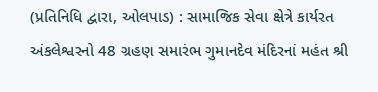(પ્રતિનિધિ દ્વારા, ઓલપાડ) : સામાજિક સેવા ક્ષેત્રે કાર્યરત અંકલેશ્વરનો 48 ગ્રહણ સમારંભ ગુમાનદેવ મંદિરનાં મહંત શ્રી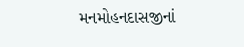મનમોહનદાસજીનાં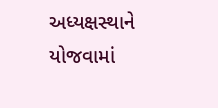અધ્યક્ષસ્થાને યોજવામાં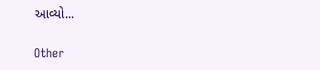આવ્યો...

Other